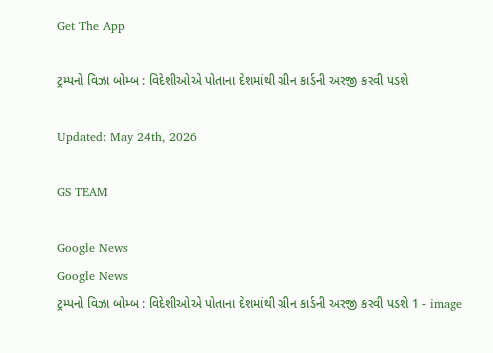Get The App

ટ્રમ્પનો વિઝા બોમ્બ : વિદેશીઓએ પોતાના દેશમાંથી ગ્રીન કાર્ડની અરજી કરવી પડશે

Updated: May 24th, 2026

GS TEAM

Google News
Google News
ટ્રમ્પનો વિઝા બોમ્બ : વિદેશીઓએ પોતાના દેશમાંથી ગ્રીન કાર્ડની અરજી કરવી પડશે 1 - image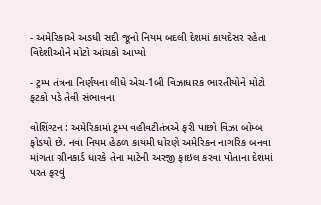- અમેરિકાએ અડધી સદી જૂનો નિયમ બદલી દેશમાં કાયદેસર રહેતા વિદેશીઓને મોટો આંચકો આપ્યો

- ટ્રમ્પ તંત્રના નિર્ણયના લીધે એચ-1બી વિઝાધારક ભારતીયોને મોટો ફટકો પડે તેવી સંભાવના

વોશિંગ્ટન : અમેરિકામાં ટ્રમ્પ વહીવટીતંત્રએ ફરી પાછો વિઝા બોમ્બ ફોડયો છે. નવા નિયમ હેઠળ કાયમી ધોરણે અમેરિકન નાગરિક બનવા માંગતા ગ્રીનકાર્ડ ધારકે તેના માટેની અરજી ફાઇલ કરવા પોતાના દેશમાં પરત ફરવું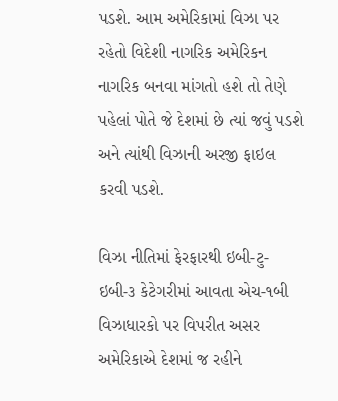પડશે. આમ અમેરિકામાં વિઝા પર રહેતો વિદેશી નાગરિક અમેરિકન નાગરિક બનવા માંગતો હશે તો તેણે પહેલાં પોતે જે દેશમાં છે ત્યાં જવું પડશે અને ત્યાંથી વિઝાની અરજી ફાઇલ કરવી પડશે.

વિઝા નીતિમાં ફેરફારથી ઇબી-ટુ-ઇબી-૩ કેટેગરીમાં આવતા એચ-૧બી વિઝાધારકો પર વિપરીત અસર  અમેરિકાએ દેશમાં જ રહીને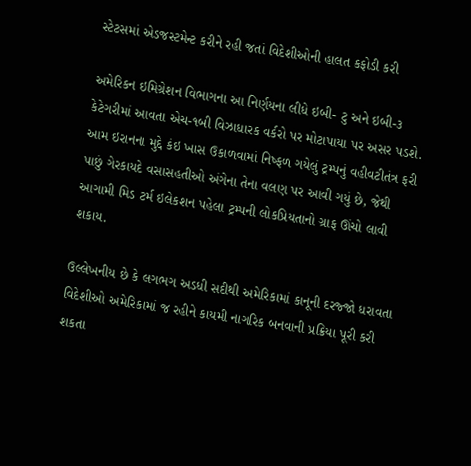સ્ટેટસમાં એડજસ્ટમેન્ટ કરીને રહી જતાં વિદેશીઓની હાલત કફોડી કરી

અમેરિકન ઇમિગ્રેશન વિભાગના આ નિર્ણયના લીધે ઇબી- ટુ અને ઇબી-૩ કેટેગરીમાં આવતા એચ-૧બી વિઝાધારક વર્કરો પર મોટાપાયા પર અસર પડશે. આમ ઇરાનના મુદ્દે કંઇ ખાસ ઉકાળવામાં નિષ્ફળ ગયેલું ટ્રમ્પનું વહીવટીતંત્ર ફરી પાછું ગેરકાયદે વસાસહતીઓ અંગેના તેના વલણ પર આવી ગયું છે, જેથી આગામી મિડ ટર્મ ઇલેકશન પહેલા ટ્રમ્પની લોકપ્રિયતાનો ગ્રાફ ઊંચો લાવી શકાય.

ઉલ્લેખનીય છે કે લગભગ અડધી સદીથી અમેરિકામાં કાનૂની દરજ્જો ધરાવતા વિદેશીઓ અમેરિકામાં જ રહીને કાયમી નાગરિક બનવાની પ્રક્રિયા પૂરી કરી શકતા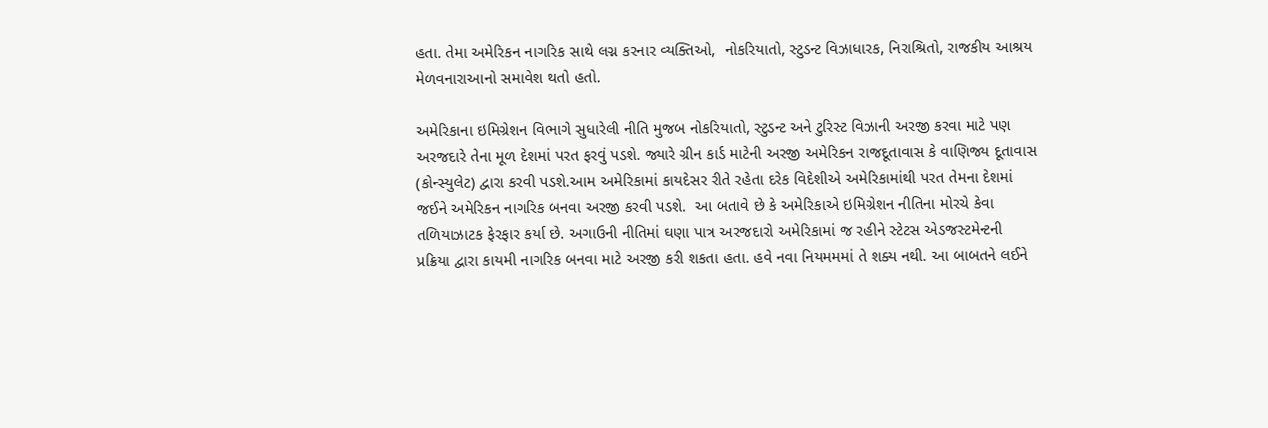હતા. તેમા અમેરિકન નાગરિક સાથે લગ્ન કરનાર વ્યક્તિઓ,  નોકરિયાતો, સ્ટુડન્ટ વિઝાધારક, નિરાશ્રિતો, રાજકીય આશ્રય મેળવનારાઆનો સમાવેશ થતો હતો.

અમેરિકાના ઇમિગ્રેશન વિભાગે સુધારેલી નીતિ મુજબ નોકરિયાતો, સ્ટુડન્ટ અને ટુરિસ્ટ વિઝાની અરજી કરવા માટે પણ અરજદારે તેના મૂળ દેશમાં પરત ફરવું પડશે. જ્યારે ગ્રીન કાર્ડ માટેની અરજી અમેરિકન રાજદૂતાવાસ કે વાણિજ્ય દૂતાવાસ (કોન્સ્યુલેટ) દ્વારા કરવી પડશે.આમ અમેરિકામાં કાયદેસર રીતે રહેતા દરેક વિદેશીએ અમેરિકામાંથી પરત તેમના દેશમાં જઈને અમેરિકન નાગરિક બનવા અરજી કરવી પડશે.  આ બતાવે છે કે અમેરિકાએ ઇમિગ્રેશન નીતિના મોરચે કેવા તળિયાઝાટક ફેરફાર કર્યા છે. અગાઉની નીતિમાં ઘણા પાત્ર અરજદારો અમેરિકામાં જ રહીને સ્ટેટસ એડજસ્ટમેન્ટની પ્રક્રિયા દ્વારા કાયમી નાગરિક બનવા માટે અરજી કરી શકતા હતા. હવે નવા નિયમમમાં તે શક્ય નથી. આ બાબતને લઈને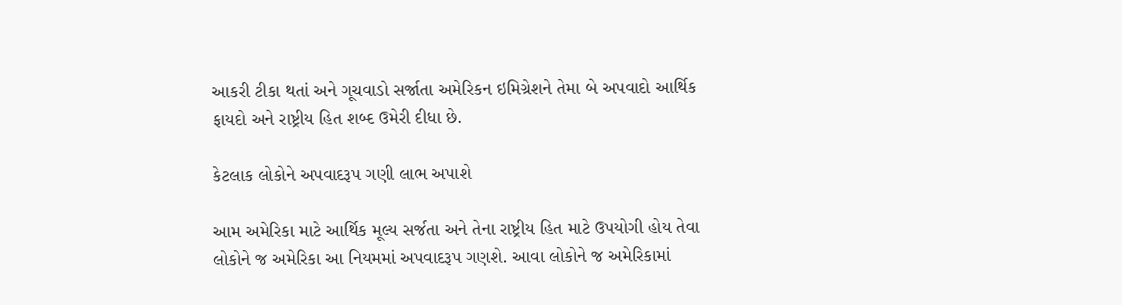આકરી ટીકા થતાં અને ગૂચવાડો સર્જાતા અમેરિકન ઇમિગ્રેશને તેમા બે અપવાદો આર્થિક ફાયદો અને રાષ્ટ્રીય હિત શબ્દ ઉમેરી દીધા છે.

કેટલાક લોકોને અપવાદરૂપ ગણી લાભ અપાશે

આમ અમેરિકા માટે આર્થિક મૂલ્ય સર્જતા અને તેના રાષ્ટ્રીય હિત માટે ઉપયોગી હોય તેવા લોકોને જ અમેરિકા આ નિયમમાં અપવાદરૂપ ગણશે. આવા લોકોને જ અમેરિકામાં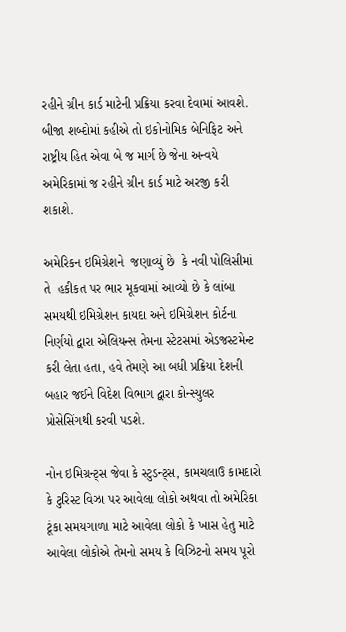રહીને ગ્રીન કાર્ડ માટેની પ્રક્રિયા કરવા દેવામાં આવશે. બીજા શબ્દોમાં કહીએ તો ઇકોનોમિક બેનિફિટ અને રાષ્ટ્રીય હિત એવા બે જ માર્ગ છે જેના અન્વયે અમેરિકામાં જ રહીને ગ્રીન કાર્ડ માટે અરજી કરી શકાશે.

અમેરિકન ઇમિગ્રેશને  જણાવ્યું છે  કે નવી પોલિસીમાં તે  હકીકત પર ભાર મૂકવામાં આવ્યો છે કે લાંબા સમયથી ઇમિગ્રેશન કાયદા અને ઇમિગ્રેશન કોર્ટના નિર્ણયો દ્વારા એલિયન્સ તેમના સ્ટેટસમાં એડજસ્ટમેન્ટ કરી લેતા હતા, હવે તેમણે આ બધી પ્રક્રિયા દેશની બહાર જઈને વિદેશ વિભાગ દ્વારા કોન્સ્યુલર પ્રોસેસિંગથી કરવી પડશે.

નોન ઇમિગ્રન્ટ્સ જેવા કે સ્ટુડન્ટ્સ, કામચલાઉ કામદારો કે ટુરિસ્ટ વિઝા પર આવેલા લોકો અથવા તો અમેરિકા ટૂંકા સમયગાળા માટે આવેલા લોકો કે ખાસ હેતુ માટે આવેલા લોકોએ તેમનો સમય કે વિઝિટનો સમય પૂરો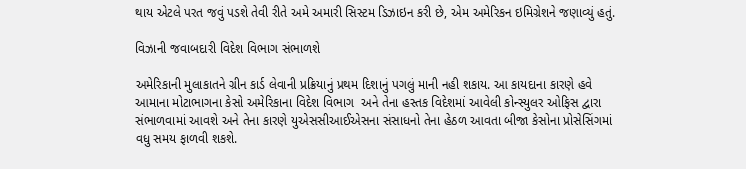થાય એટલે પરત જવું પડશે તેવી રીતે અમે અમારી સિસ્ટમ ડિઝાઇન કરી છે, એમ અમેરિકન ઇમિગ્રેશને જણાવ્યું હતું.

વિઝાની જવાબદારી વિદેશ વિભાગ સંભાળશે

અમેરિકાની મુલાકાતને ગ્રીન કાર્ડ લેવાની પ્રક્રિયાનું પ્રથમ દિશાનું પગલું માની નહી શકાય. આ કાયદાના કારણે હવે આમાના મોટાભાગના કેસો અમેરિકાના વિદેશ વિભાગ  અને તેના હસ્તક વિદેશમાં આવેલી કોન્સ્યુલર ઓફિસ દ્વારા સંભાળવામાં આવશે અને તેના કારણે યુએસસીઆઈએસના સંસાધનો તેના હેઠળ આવતા બીજા કેસોના પ્રોસેસિંગમાં વધુ સમય ફાળવી શકશે.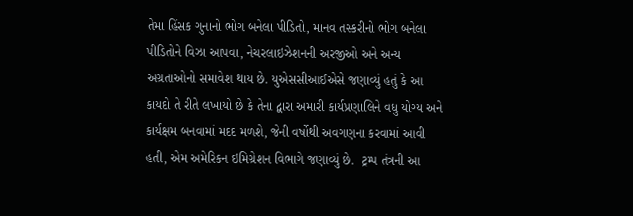તેમા હિંસક ગુનાનો ભોગ બનેલા પીડિતો, માનવ તસ્કરીનો ભોગ બનેલા પીડિતોને વિઝા આપવા, નેચરલાઇઝેશનની અરજીઓ અને અન્ય અગ્રતાઓનો સમાવેશ થાય છે. યુએસસીઆઈએસે જણાવ્યું હતું કે આ કાયદો તે રીતે લખાયો છે કે તેના દ્વારા અમારી કાર્યપ્રણાલિને વધુ યોગ્ય અને કાર્યક્ષમ બનવામાં મદદ મળશે, જેની વર્ષોથી અવગણના કરવામાં આવી હતી, એમ અમેરિકન ઇમિગ્રેશન વિભાગે જણાવ્યું છે.  ટ્રમ્પ તંત્રની આ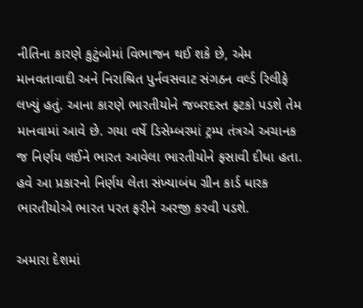નીતિના કારણે કુટુંબોમાં વિભાજન થઈ શકે છે, એમ માનવતાવાદી અને નિરાશ્રિત પુર્નવસવાટ સંગઠન વર્લ્ડ રિલીફે લખ્યું હતું. આના કારણે ભારતીયોને જબરદસ્ત ફટકો પડશે તેમ માનવામાં આવે છે. ગયા વર્ષે ડિસેમ્બરમાં ટ્રમ્પ તંત્રએ અચાનક જ નિર્ણય લઈને ભારત આવેલા ભારતીયોને ફસાવી દીધા હતા. હવે આ પ્રકારનો નિર્ણય લેતા સંખ્યાબંધ ગ્રીન કાર્ડ ધારક ભારતીયોએ ભારત પરત ફરીને અરજી કરવી પડશે.

અમારા દેશમાં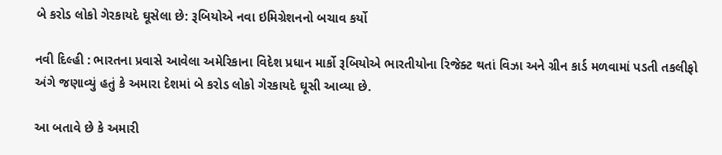બે કરોડ લોકો ગેરકાયદે ઘૂસેલા છે: રૂબિયોએ નવા ઇમિગ્રેશનનો બચાવ કર્યો

નવી દિલ્હી : ભારતના પ્રવાસે આવેલા અમેરિકાના વિદેશ પ્રધાન માર્કો રૂબિયોએ ભારતીયોના રિજેક્ટ થતાં વિઝા અને ગ્રીન કાર્ડ મળવામાં પડતી તકલીફો અંગે જણાવ્યું હતું કે અમારા દેશમાં બે કરોડ લોકો ગેરકાયદે ઘૂસી આવ્યા છે.

આ બતાવે છે કે અમારી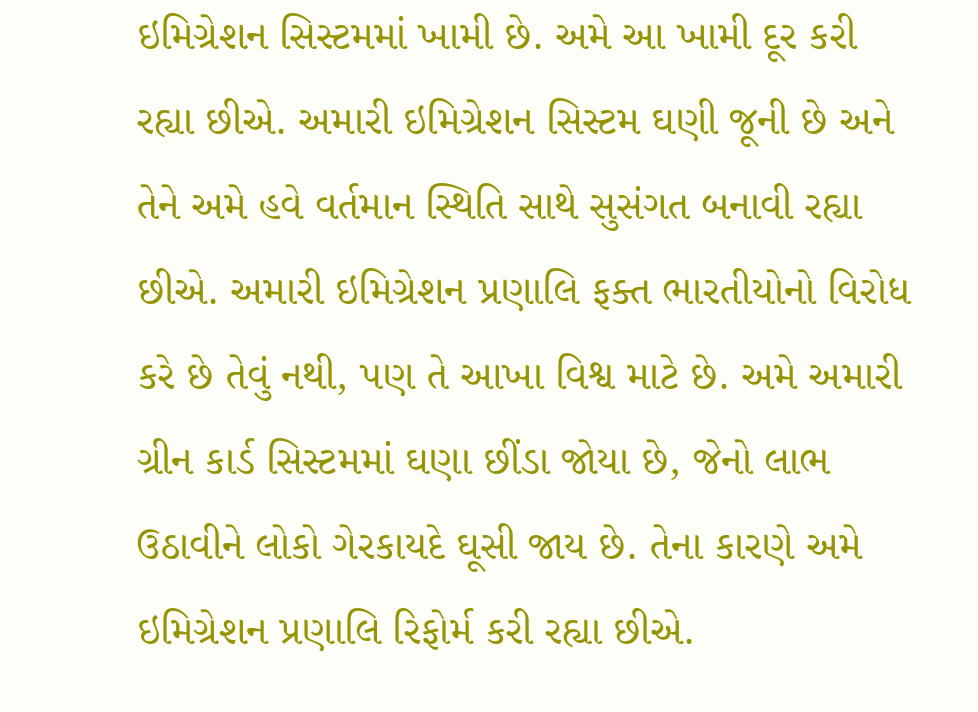ઇમિગ્રેશન સિસ્ટમમાં ખામી છે. અમે આ ખામી દૂર કરી રહ્યા છીએ. અમારી ઇમિગ્રેશન સિસ્ટમ ઘણી જૂની છે અને તેને અમે હવે વર્તમાન સ્થિતિ સાથે સુસંગત બનાવી રહ્યા છીએ. અમારી ઇમિગ્રેશન પ્રણાલિ ફક્ત ભારતીયોનો વિરોધ કરે છે તેવું નથી, પણ તે આખા વિશ્વ માટે છે. અમે અમારી ગ્રીન કાર્ડ સિસ્ટમમાં ઘણા છીંડા જોયા છે, જેનો લાભ ઉઠાવીને લોકો ગેરકાયદે ઘૂસી જાય છે. તેના કારણે અમે ઇમિગ્રેશન પ્રણાલિ રિફોર્મ કરી રહ્યા છીએ.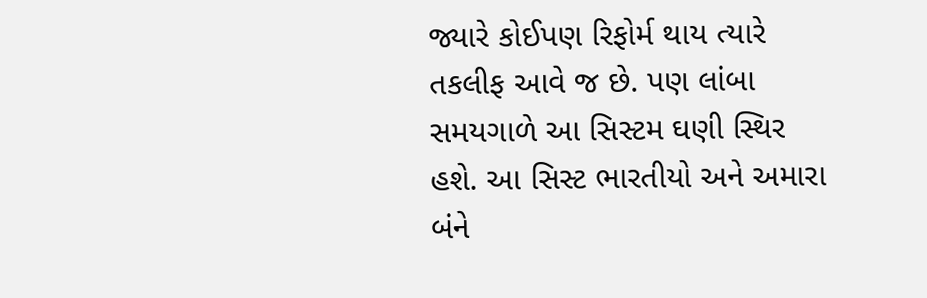જ્યારે કોઈપણ રિફોર્મ થાય ત્યારે તકલીફ આવે જ છે. પણ લાંબા સમયગાળે આ સિસ્ટમ ઘણી સ્થિર હશે. આ સિસ્ટ ભારતીયો અને અમારા બંને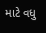માટે વધુ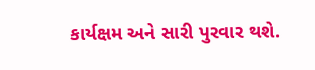કાર્યક્ષમ અને સારી પુરવાર થશે.